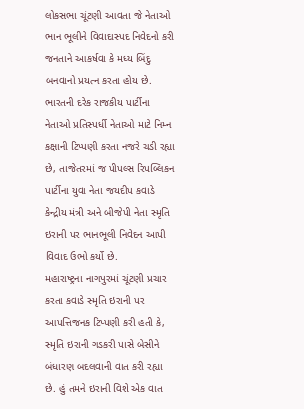લોકસભા ચૂંટણી આવતા જે નેતાઓ ભાન ભૂલીને વિવાદાસ્પદ નિવેદનો કરી જનતાને આકર્ષવા કે મધ્ય બિંદુ બનવાનો પ્રયત્ન કરતા હોય છે. ભારતની દરેક રાજકીય પાર્ટીના નેતાઓ પ્રતિસ્પર્ધી નેતાઓ માટે નિમ્ન કક્ષાની ટિપ્પણી કરતા નજરે ચડી રહ્યા છે, તાજેતરમાં જ પીપલ્સ રિપબ્લિકન પાર્ટીના યુવા નેતા જયદીપ કવાડે કેન્દ્રીય મંત્રી અને બીજેપી નેતા સ્મૃતિ ઇરાની પર ભાનભૂલી નિવેદન આપી વિવાદ ઉભો કર્યો છે.
મહારાષ્ટ્રના નાગપુરમાં ચૂંટણી પ્રચાર કરતા કવાડે સ્મૃતિ ઇરાની પર આપત્તિજનક ટિપ્પણી કરી હતી કે, સ્મૃતિ ઇરાની ગડકરી પાસે બેસીને બંધારણ બદલવાની વાત કરી રહ્યા છે. હું તમને ઇરાની વિશે એક વાત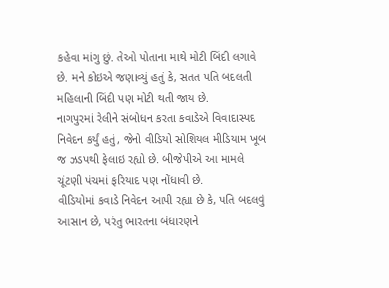કહેવા માંગુ છું. તેઓ પોતાના માથે મોટી બિંદી લગાવે છે. મને કોઇએ જણાવ્યું હતું કે, સતત પતિ બદલતી મહિલાની બિંદી પણ મોટી થતી જાય છે.
નાગપુરમાં રેલીને સંબોધન કરતા કવાડેએ વિવાદાસ્પદ નિવેદન કર્યું હતું, જેનો વીડિયો સોશિયલ મીડિયામ ખૂબ જ ઝડપથી ફેલાઇ રહ્યો છે. બીજેપીએ આ મામલે ચૂંટણી પંચમાં ફરિયાદ પણ નોંધાવી છે.
વીડિયોમાં કવાડે નિવેદન આપી રહ્યા છે કે, પતિ બદલવું આસાન છે, પરંતુ ભારતના બંધારણને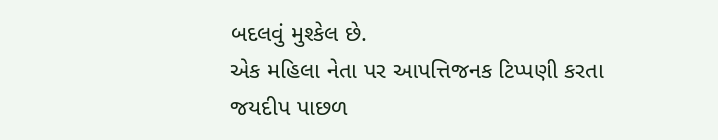બદલવું મુશ્કેલ છે.
એક મહિલા નેતા પર આપત્તિજનક ટિપ્પણી કરતા જયદીપ પાછળ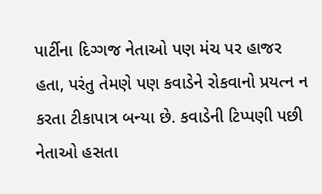પાર્ટીના દિગ્ગજ નેતાઓ પણ મંચ પર હાજર હતા, પરંતુ તેમણે પણ કવાડેને રોકવાનો પ્રયત્ન ન કરતા ટીકાપાત્ર બન્યા છે. કવાડેની ટિપ્પણી પછી નેતાઓ હસતા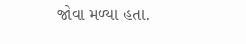જોવા મળ્યા હતા.